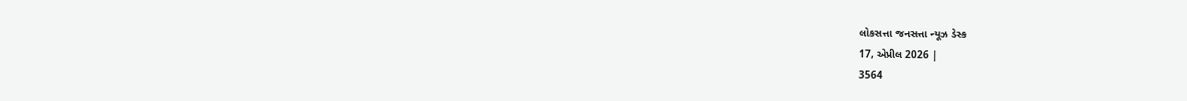લોકસત્તા જનસત્તા ન્યૂઝ ડેસ્ક
17, એપ્રીલ 2026 |
3564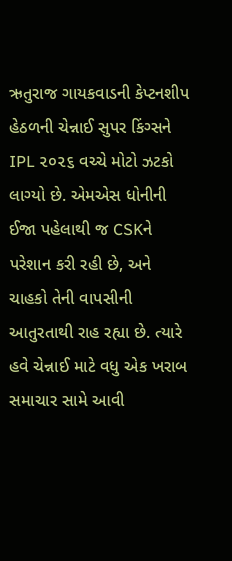ઋતુરાજ ગાયકવાડની કેપ્ટનશીપ હેઠળની ચેન્નાઈ સુપર કિંગ્સને IPL ૨૦૨૬ વચ્ચે મોટો ઝટકો લાગ્યો છે. એમએસ ધોનીની ઈજા પહેલાથી જ CSKને પરેશાન કરી રહી છે, અને ચાહકો તેની વાપસીની આતુરતાથી રાહ રહ્યા છે. ત્યારે હવે ચેન્નાઈ માટે વધુ એક ખરાબ સમાચાર સામે આવી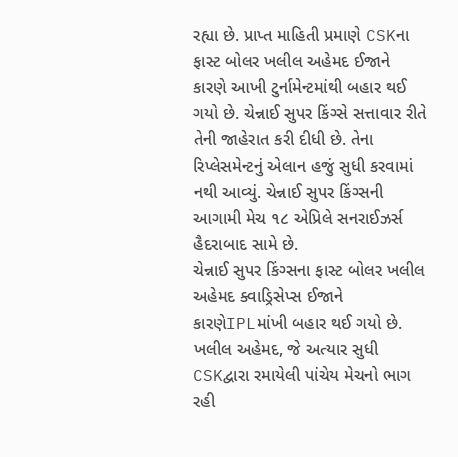રહ્યા છે. પ્રાપ્ત માહિતી પ્રમાણે CSKના ફાસ્ટ બોલર ખલીલ અહેમદ ઈજાને કારણે આખી ટુર્નામેન્ટમાંથી બહાર થઈ ગયો છે. ચેન્નાઈ સુપર કિંગ્સે સત્તાવાર રીતે તેની જાહેરાત કરી દીધી છે. તેના રિપ્લેસમેન્ટનું એલાન હજું સુધી કરવામાં નથી આવ્યું. ચેન્નાઈ સુપર કિંગ્સની આગામી મેચ ૧૮ એપ્રિલે સનરાઈઝર્સ હૈદરાબાદ સામે છે.
ચેન્નાઈ સુપર કિંગ્સના ફાસ્ટ બોલર ખલીલ અહેમદ ક્વાડ્રિસેપ્સ ઈજાને કારણેIPLમાંખી બહાર થઈ ગયો છે. ખલીલ અહેમદ, જે અત્યાર સુધી CSKદ્વારા રમાયેલી પાંચેય મેચનો ભાગ રહી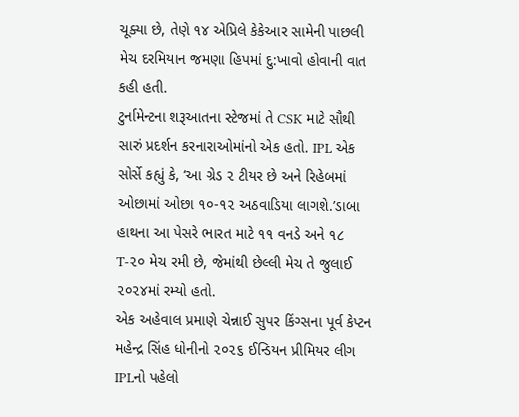ચૂક્યા છે, તેણે ૧૪ એપ્રિલે કેકેઆર સામેની પાછલી મેચ દરમિયાન જમણા હિપમાં દુ:ખાવો હોવાની વાત કહી હતી.
ટુર્નામેન્ટના શરૂઆતના સ્ટેજમાં તે CSK માટે સૌથી સારું પ્રદર્શન કરનારાઓમાંનો એક હતો. IPL એક સોર્સે કહ્યું કે, ‘આ ગ્રેડ ૨ ટીયર છે અને રિહેબમાં ઓછામાં ઓછા ૧૦-૧૨ અઠવાડિયા લાગશે.’ડાબા હાથના આ પેસરે ભારત માટે ૧૧ વનડે અને ૧૮ T-૨૦ મેચ રમી છે, જેમાંથી છેલ્લી મેચ તે જુલાઈ ૨૦૨૪માં રમ્યો હતો.
એક અહેવાલ પ્રમાણે ચેન્નાઈ સુપર કિંગ્સના પૂર્વ કેપ્ટન મહેન્દ્ર સિંહ ધોનીનો ૨૦૨૬ ઈન્ડિયન પ્રીમિયર લીગ IPLનો પહેલો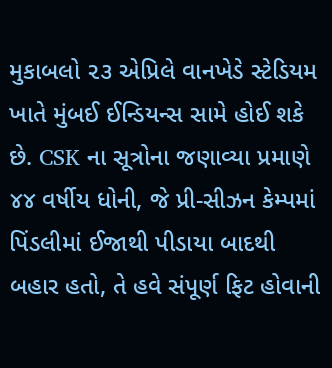મુકાબલો ૨૩ એપ્રિલે વાનખેડે સ્ટેડિયમ ખાતે મુંબઈ ઈન્ડિયન્સ સામે હોઈ શકે છે. CSK ના સૂત્રોના જણાવ્યા પ્રમાણે ૪૪ વર્ષીય ધોની, જે પ્રી-સીઝન કેમ્પમાં પિંડલીમાં ઈજાથી પીડાયા બાદથી બહાર હતો, તે હવે સંપૂર્ણ ફિટ હોવાની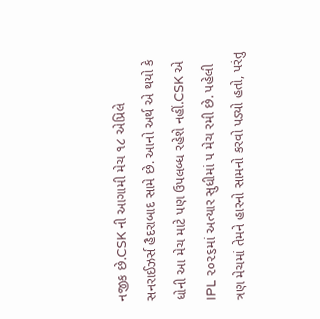નજીક છે.CSK ની આગામી મેચ ૧૮ એપ્રિલે સનરાઈઝર્સ હૈદરાબાદ સામે છે. આનો અર્થ એ થયો કે ધોની આ મેચ માટે પણ ઉપલબ્ધ રહેશે નહીં.CSK એ IPL ૨૦૨૬માં અત્યાર સુધીમાં ૫ મેચ રમી છે. પહેલી ત્રણ મેચમાં તેમને હારનો સામનો કરવો પડ્યો હતો, પરંતુ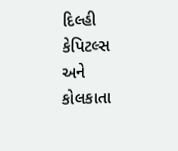દિલ્હી કેપિટલ્સ અને કોલકાતા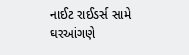નાઈટ રાઈડર્સ સામે ઘરઆંગણે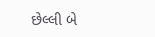છેલ્લી બે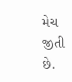મેચ જીતી છે.